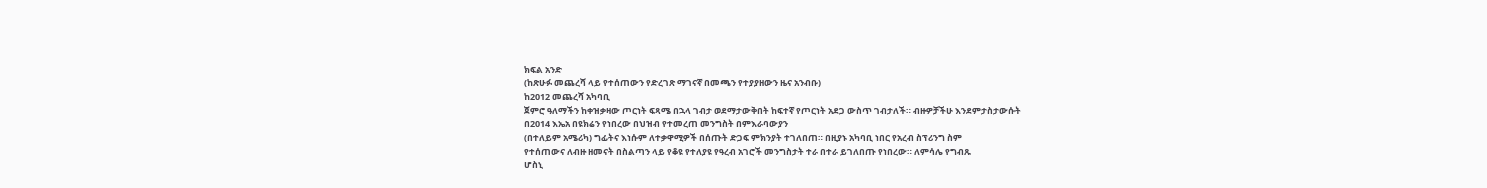ክፍል አንድ
(ከጽሁፉ መጨረሻ ላይ የተሰጠውን የድረገጽ ማገናኛ በመጫን የተያያዘውን ዜና አንብቡ)
ከ2012 መጨረሻ አካባቢ
ጀምሮ ዓለማችን ከቀዝቃዛው ጦርነት ፍጻሜ በኋላ ገብታ ወደማታውቅበት ከፍተኛ የጦርነት አደጋ ውስጥ ገብታለች። ብዙዎቻችሁ እንደምታስታውሱት
በ2014 እኤአ በዩክሬን የነበረው በህዝብ የተመረጠ መንግስት በምእራባውያን
(በተለይም አሜሪካ) ግፊትና እነሱም ለተቃዋሚዎች በሰጡት ድጋፍ ምክንያት ተገለበጠ። በዚያኑ አካባቢ ነበር የአረብ ስፕሪንግ ስም
የተሰጠውና ለብዙ ዘመናት በስልጣን ላይ የቆዩ የተለያዩ የዓረብ አገሮች መንግስታት ተራ በተራ ይገለበጡ የነበረው። ለምሳሌ የግብጹ
ሆስኒ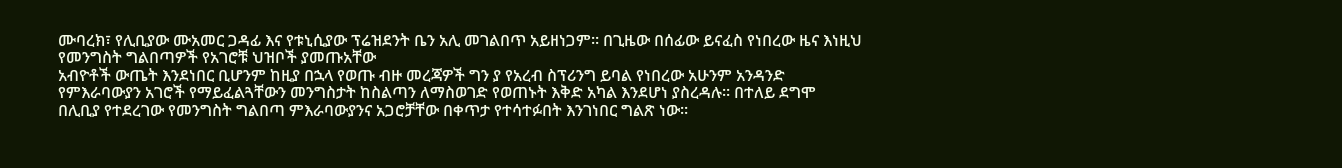ሙባረክ፣ የሊቢያው ሙአመር ጋዳፊ እና የቱኒሲያው ፕሬዝደንት ቤን አሊ መገልበጥ አይዘነጋም። በጊዜው በሰፊው ይናፈስ የነበረው ዜና እነዚህ የመንግስት ግልበጣዎች የአገሮቹ ህዝቦች ያመጡአቸው
አብዮቶች ውጤት እንደነበር ቢሆንም ከዚያ በኋላ የወጡ ብዙ መረጃዎች ግን ያ የአረብ ስፕሪንግ ይባል የነበረው አሁንም አንዳንድ
የምእራባውያን አገሮች የማይፈልጓቸውን መንግስታት ከስልጣን ለማስወገድ የወጠኑት እቅድ አካል እንደሆነ ያስረዳሉ። በተለይ ደግሞ
በሊቢያ የተደረገው የመንግስት ግልበጣ ምእራባውያንና አጋሮቻቸው በቀጥታ የተሳተፉበት እንገነበር ግልጽ ነው።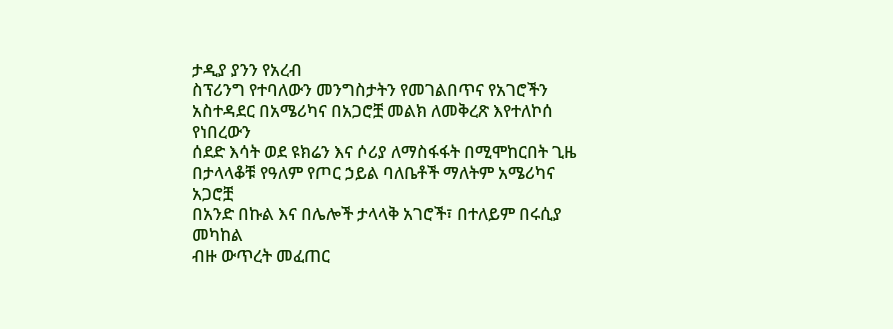ታዲያ ያንን የአረብ
ስፕሪንግ የተባለውን መንግስታትን የመገልበጥና የአገሮችን አስተዳደር በአሜሪካና በአጋሮቿ መልክ ለመቅረጽ እየተለኮሰ የነበረውን
ሰደድ እሳት ወደ ዩክሬን እና ሶሪያ ለማስፋፋት በሚሞከርበት ጊዜ በታላላቆቹ የዓለም የጦር ኃይል ባለቤቶች ማለትም አሜሪካና አጋሮቿ
በአንድ በኩል እና በሌሎች ታላላቅ አገሮች፣ በተለይም በሩሲያ መካከል
ብዙ ውጥረት መፈጠር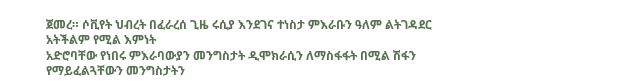ጀመረ። ሶቪየት ህብረት በፈራረሰ ጊዜ ሩሲያ እንደገና ተነስታ ምእራቡን ዓለም ልትገዳደር አትችልም የሚል እምነት
አድሮባቸው የነበሩ ምእራባውያን መንግስታት ዲሞክራሲን ለማስፋፋት በሚል ሽፋን የማይፈልጓቸውን መንግስታትን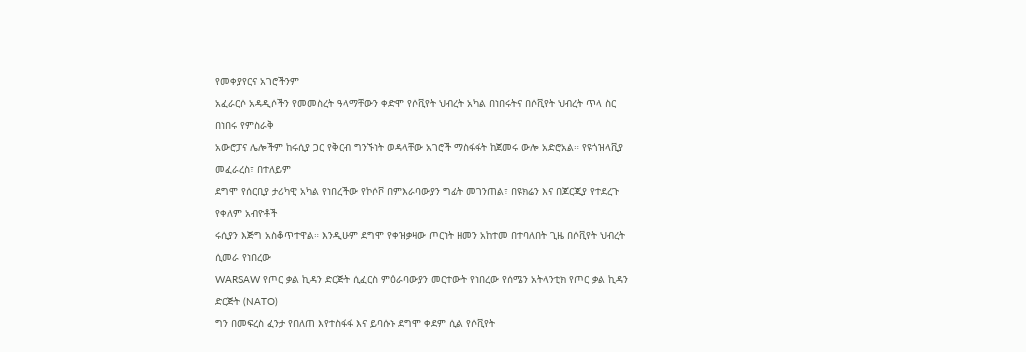የመቀያየርና አገሮችንም
አፈራርሶ አዳዲሶችን የመመስረት ዓላማቸውን ቀድሞ የሶቪየት ህብረት አካል በነበሩትና በሶቪየት ህብረት ጥላ ስር በነበሩ የምስራቅ
አውሮፓና ሌሎችም ከሩሲያ ጋር የቅርብ ግንኙነት ወዳላቸው አገሮች ማስፋፋት ከጀመሩ ውሎ አድሮአል። የዩጎዝላቪያ መፈራረስ፣ በተለይም
ደግሞ የሰርቢያ ታሪካዊ አካል የነበረችው የኮሶቮ በምእራባውያን ግፊት መገንጠል፣ በዩክሬን እና በጆርጂያ የተደረጉ የቀለም አብዮቶች
ሩሲያን እጅግ አስቆጥተዋል። እንዲሁም ደግሞ የቀዝቃዛው ጦርነት ዘመን አከተመ በተባለበት ጊዜ በሶቪየት ህብረት ሲመራ የነበረው
WARSAW የጦር ቃል ኪዳን ድርጅት ሲፈርስ ምዕራባውያን መርተውት የነበረው የሰሜን አትላንቲክ የጦር ቃል ኪዳን ድርጅት (NATO)
ግን በመፍረስ ፈንታ የበለጠ እየተስፋፋ እና ይባሱኑ ደግሞ ቀደም ሲል የሶቪየት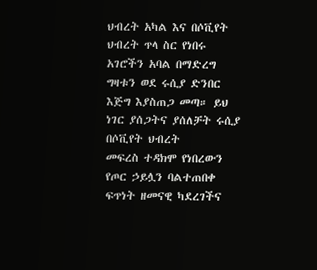ህብረት አካል እና በሶቪየት ህብረት ጥላ ስር የነበሩ
አገሮችን አባል በማድረግ ግዛቱን ወደ ሩሲያ ድንበር እጅግ እያስጠጋ መጣ። ይህ ነገር ያሰጋትና ያሰለቻት ሩሲያ በሶቪየት ህብረት
መፍረስ ተዳክሞ የነበረውን የጦር ኃይሏን ባልተጠበቀ ፍጥነት ዘመናዊ ካደረገችና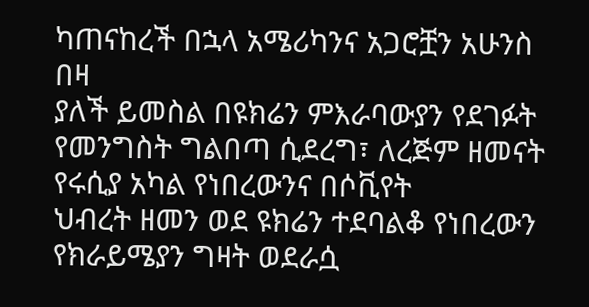ካጠናከረች በኋላ አሜሪካንና አጋሮቿን አሁንስ በዛ
ያለች ይመስል በዩክሬን ምእራባውያን የደገፉት የመንግስት ግልበጣ ሲደረግ፣ ለረጅም ዘመናት የሩሲያ አካል የነበረውንና በሶቪየት
ህብረት ዘመን ወደ ዩክሬን ተደባልቆ የነበረውን የክራይሜያን ግዛት ወደራሷ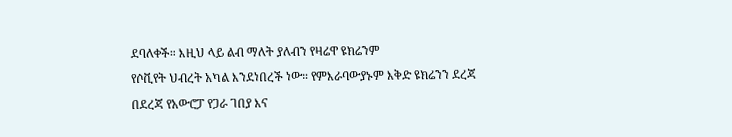ደባለቀች። እዚህ ላይ ልብ ማለት ያለብን የዛሬዋ ዩክሬንም
የሶቪየት ህብረት አካል እንደነበረች ነው። የምእራባውያኑም እቅድ ዩክሬንን ደረጃ በደረጃ የአውሮፓ የጋራ ገበያ እና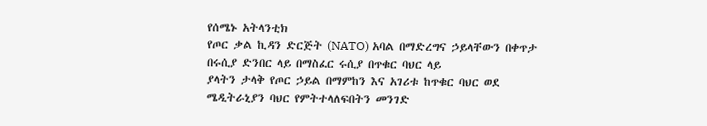የሰሜኑ አትላንቲክ
የጦር ቃል ኪዳን ድርጅት (NATO) አባል በማድረግና ኃይላቸውን በቀጥታ በሩሲያ ድንበር ላይ በማስፈር ሩሲያ በጥቁር ባህር ላይ
ያላትን ታላቅ የጦር ኃይል በማምከን እና አገሪቱ ከጥቁር ባህር ወደ ሜዲትራኒያን ባህር የምትተላለፍበትን መንገድ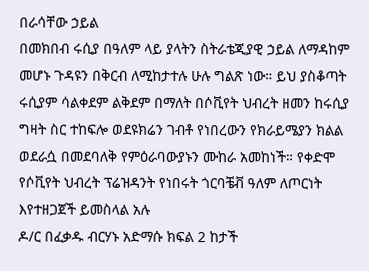በራሳቸው ኃይል
በመክበብ ሩሲያ በዓለም ላይ ያላትን ስትራቴጂያዊ ኃይል ለማዳከም መሆኑ ጉዳዩን በቅርብ ለሚከታተሉ ሁሉ ግልጽ ነው። ይህ ያስቆጣት
ሩሲያም ሳልቀደም ልቅደም በማለት በሶቪየት ህብረት ዘመን ከሩሲያ ግዛት ስር ተከፍሎ ወደዩክሬን ገብቶ የነበረውን የክራይሜያን ክልል
ወደራሷ በመደባለቅ የምዕራባውያኑን ሙከራ አመከነች። የቀድሞ የሶቪየት ህብረት ፕሬዝዳንት የነበሩት ጎርባቼቭ ዓለም ለጦርነት እየተዘጋጀች ይመስላል አሉ
ዶ/ር በፈቃዱ ብርሃኑ አድማሱ ክፍል 2 ከታች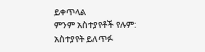ይቀጥላል
ምንም አስተያየቶች የሉም:
አስተያየት ይለጥፉ